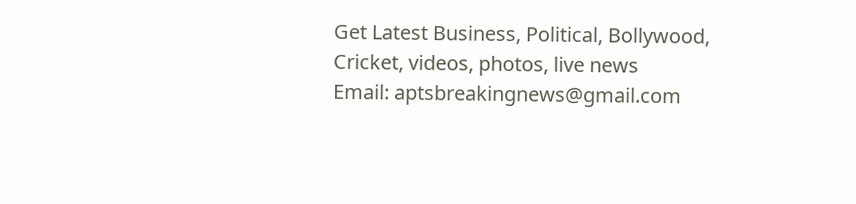Get Latest Business, Political, Bollywood, Cricket, videos, photos, live news
Email: aptsbreakingnews@gmail.com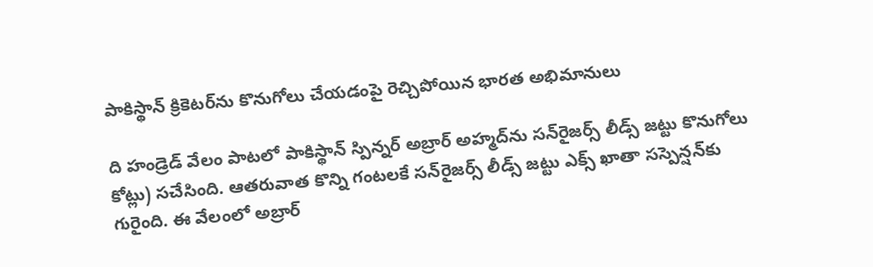పాకిస్థాన్ క్రికెటర్‌ను కొనుగోలు చేయడంపై రెచ్చిపోయిన భారత అభిమానులు

ది హండ్రెడ్ వేలం పాటలో పాకిస్థాన్ స్పిన్నర్ అబ్రార్ అహ్మద్‌ను సన్‌రైజర్స్ లీడ్స్ జట్టు కొనుగోలు కోట్లు) స‌చేసింది. ఆతరువాత కొన్ని గంటలకే సన్‌రైజర్స్ లీడ్స్ జట్టు ఎక్స్ ఖాతా స‌స్పెన్ష‌న్‌కు గురైంది. ఈ వేలంలో అబ్రార్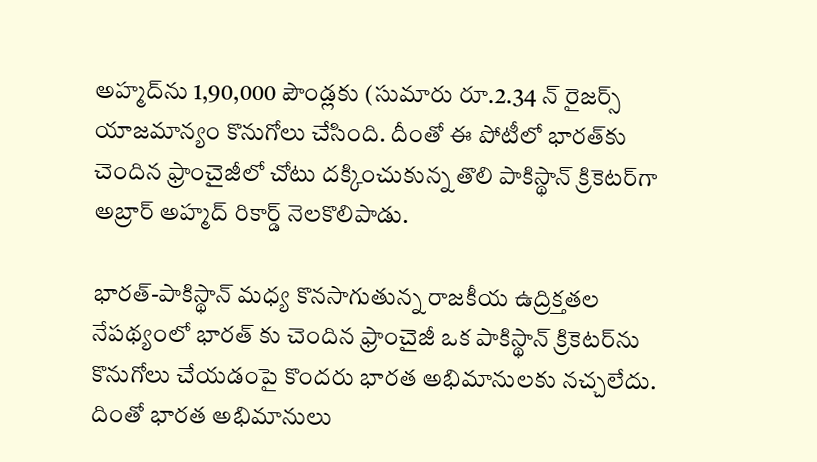అహ్మద్‌ను 1,90,000 పౌండ్లకు (సుమారు రూ.2.34 న్ రైజ‌ర్స్ యాజ‌మాన్యం కొనుగోలు చేసింది. దీంతో ఈ పోటీలో భారత్‌కు చెందిన‌ ఫ్రాంచైజీలో చోటు దక్కించుకున్న తొలి పాకిస్థాన్ క్రికెటర్‌గా అబ్రార్ అహ్మద్‌ రికార్డ్ నెలకొలిపాడు.

భారత్-పాకిస్థాన్ మధ్య కొనసాగుతున్న రాజకీయ ఉద్రిక్తతల నేపథ్యంలో భారత్ కు చెందిన ఫ్రాంచైజీ ఒక పాకిస్థాన్ క్రికెటర్‌ను కొనుగోలు చేయడంపై కొంద‌రు భారత అభిమానులకు నచ్చలేదు. దింతో భారత అభిమానులు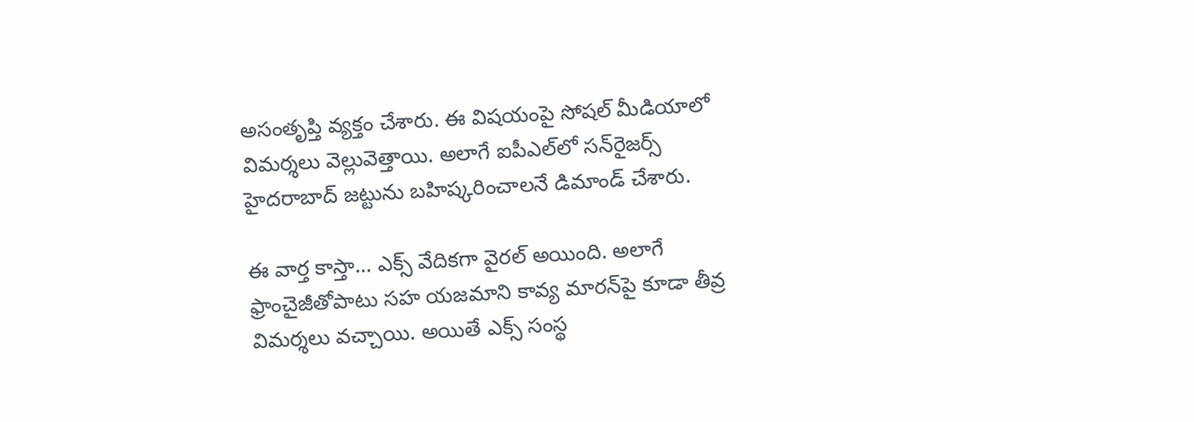అసంతృప్తి వ్యక్తం చేశారు. ఈ విషయంపై సోషల్ మీడియాలో విమర్శలు వెల్లువెత్తాయి. అలాగే ఐపీఎల్‌లో సన్‌రైజర్స్ హైదరాబాద్ జట్టును బహిష్కరించాలనే డిమాండ్ చేశారు.

ఈ వార్త కాస్తా… ఎక్స్ వేదికగా వైరల్ అయింది. అలాగే ఫ్రాంచైజీతోపాటు సహ యజమాని కావ్య మారన్‌పై కూడా తీవ్ర విమర్శలు వచ్చాయి. అయితే ఎక్స్ సంస్థ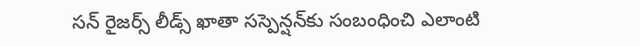స‌న్ రైజ‌ర్స్ లీడ్స్ ఖాతా సస్పెన్షన్‌కు సంబంధించి ఎలాంటి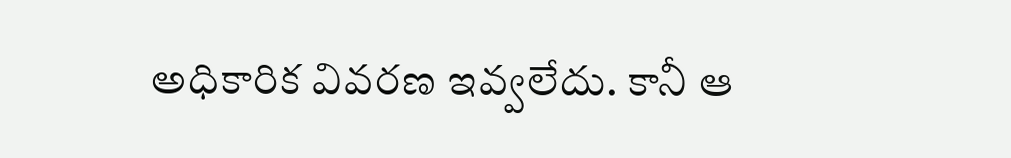అధికారిక వివరణ ఇవ్వలేదు. కానీ ఆ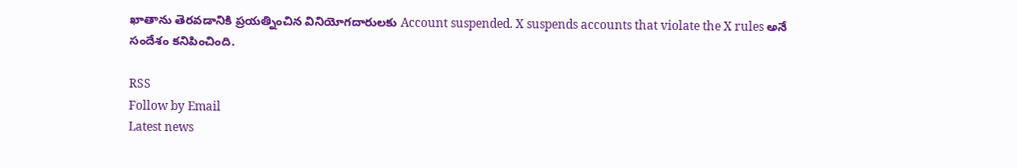ఖాతాను తెరవడానికి ప్రయత్నించిన వినియోగదారులకు Account suspended. X suspends accounts that violate the X rules అనే సందేశం కనిపించింది.

RSS
Follow by Email
Latest news